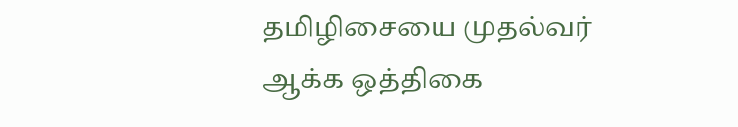தமிழிசையை முதல்வர் ஆக்க ஒத்திகை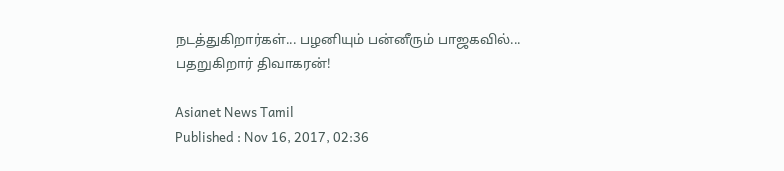நடத்துகிறார்கள்... பழனியும் பன்னீரும் பாஜகவில்... பதறுகிறார் திவாகரன்!

Asianet News Tamil
Published : Nov 16, 2017, 02:36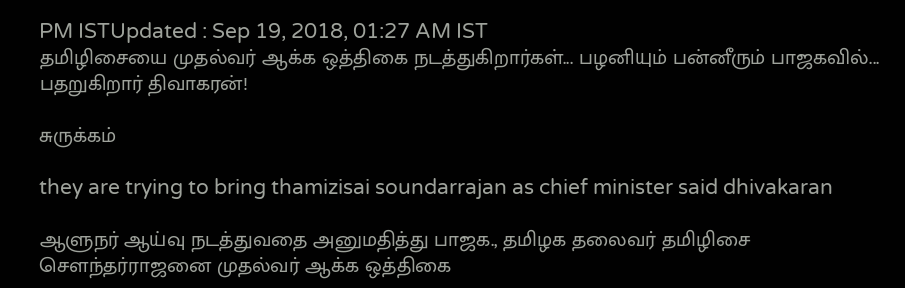PM ISTUpdated : Sep 19, 2018, 01:27 AM IST
தமிழிசையை முதல்வர் ஆக்க ஒத்திகை நடத்துகிறார்கள்... பழனியும் பன்னீரும் பாஜகவில்... பதறுகிறார் திவாகரன்!

சுருக்கம்

they are trying to bring thamizisai soundarrajan as chief minister said dhivakaran

ஆளுநர் ஆய்வு நடத்துவதை அனுமதித்து பாஜக., தமிழக தலைவர் தமிழிசை சௌந்தர்ராஜனை முதல்வர் ஆக்க ஒத்திகை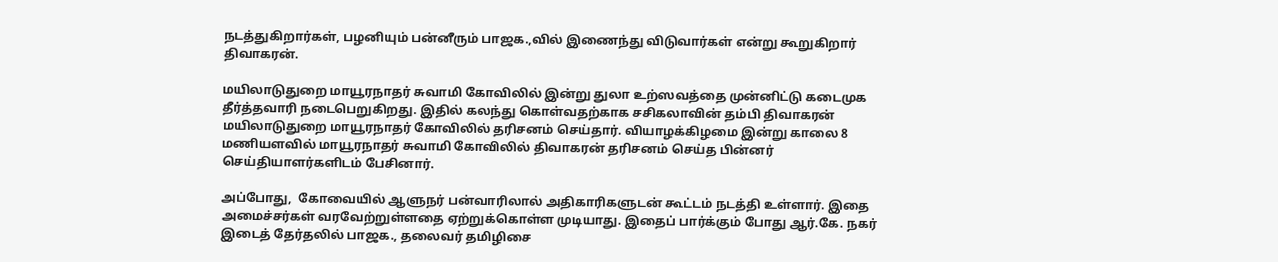நடத்துகிறார்கள், பழனியும் பன்னீரும் பாஜக.,வில் இணைந்து விடுவார்கள் என்று கூறுகிறார் திவாகரன்.

மயிலாடுதுறை மாயூரநாதர் சுவாமி கோவிலில் இன்று துலா உற்ஸவத்தை முன்னிட்டு கடைமுக தீர்த்தவாரி நடைபெறுகிறது. இதில் கலந்து கொள்வதற்காக சசிகலாவின் தம்பி திவாகரன் மயிலாடுதுறை மாயூரநாதர் கோவிலில் தரிசனம் செய்தார். வியாழக்கிழமை இன்று காலை 8 மணியளவில் மாயூரநாதர் சுவாமி கோவிலில் திவாகரன் தரிசனம் செய்த பின்னர் செய்தியாளர்களிடம் பேசினார்.

அப்போது,  கோவையில் ஆளுநர் பன்வாரிலால் அதிகாரிகளுடன் கூட்டம் நடத்தி உள்ளார். இதை அமைச்சர்கள் வரவேற்றுள்ளதை ஏற்றுக்கொள்ள முடியாது. இதைப் பார்க்கும் போது ஆர்.கே. நகர் இடைத் தேர்தலில் பாஜக., தலைவர் தமிழிசை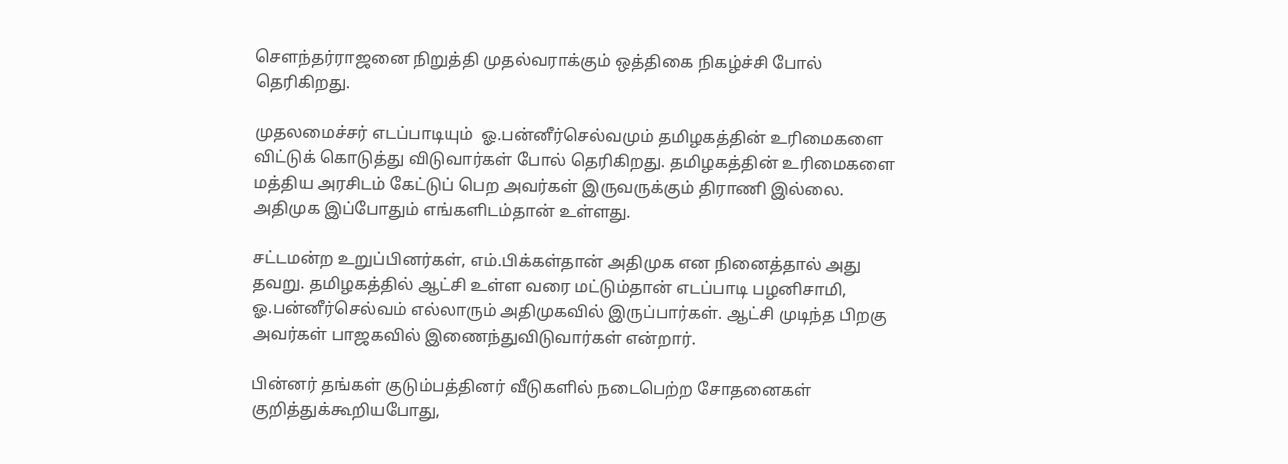சௌந்தர்ராஜனை நிறுத்தி முதல்வராக்கும் ஒத்திகை நிகழ்ச்சி போல் தெரிகிறது.

முதலமைச்சர் எடப்பாடியும்  ஓ.பன்னீர்செல்வமும் தமிழகத்தின் உரிமைகளை விட்டுக் கொடுத்து விடுவார்கள் போல் தெரிகிறது. தமிழகத்தின் உரிமைகளை மத்திய அரசிடம் கேட்டுப் பெற அவர்கள் இருவருக்கும் திராணி இல்லை. அதிமுக இப்போதும் எங்களிடம்தான் உள்ளது.

சட்டமன்ற உறுப்பினர்கள், எம்.பிக்கள்தான் அதிமுக என நினைத்தால் அது தவறு. தமிழகத்தில் ஆட்சி உள்ள வரை மட்டும்தான் எடப்பாடி பழனிசாமி, ஓ.பன்னீர்செல்வம் எல்லாரும் அதிமுகவில் இருப்பார்கள். ஆட்சி முடிந்த பிறகு அவர்கள் பாஜகவில் இணைந்துவிடுவார்கள் என்றார்.

பின்னர் தங்கள் குடும்பத்தினர் வீடுகளில் நடைபெற்ற சோதனைகள் குறித்துக்கூறியபோது,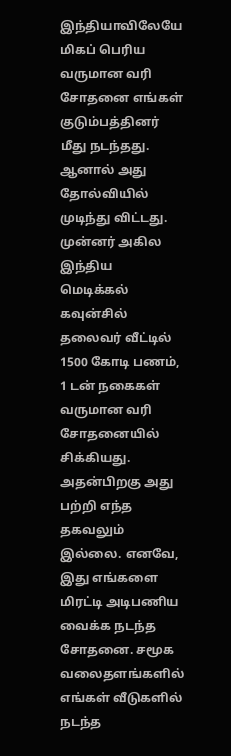இந்தியாவிலேயே மிகப் பெரிய வருமான வரி சோதனை எங்கள் குடும்பத்தினர் மீது நடந்தது.  ஆனால் அது தோல்வியில் முடிந்து விட்டது. முன்னர் அகில இந்திய மெடிக்கல் கவுன்சில் தலைவர் வீட்டில் 1500 கோடி பணம், 1 டன் நகைகள் வருமான வரி சோதனையில் சிக்கியது. அதன்பிறகு அது பற்றி எந்த  தகவலும் இல்லை. எனவே, இது எங்களை மிரட்டி அடிபணிய வைக்க நடந்த சோதனை. சமூக வலைதளங்களில் எங்கள் வீடுகளில் நடந்த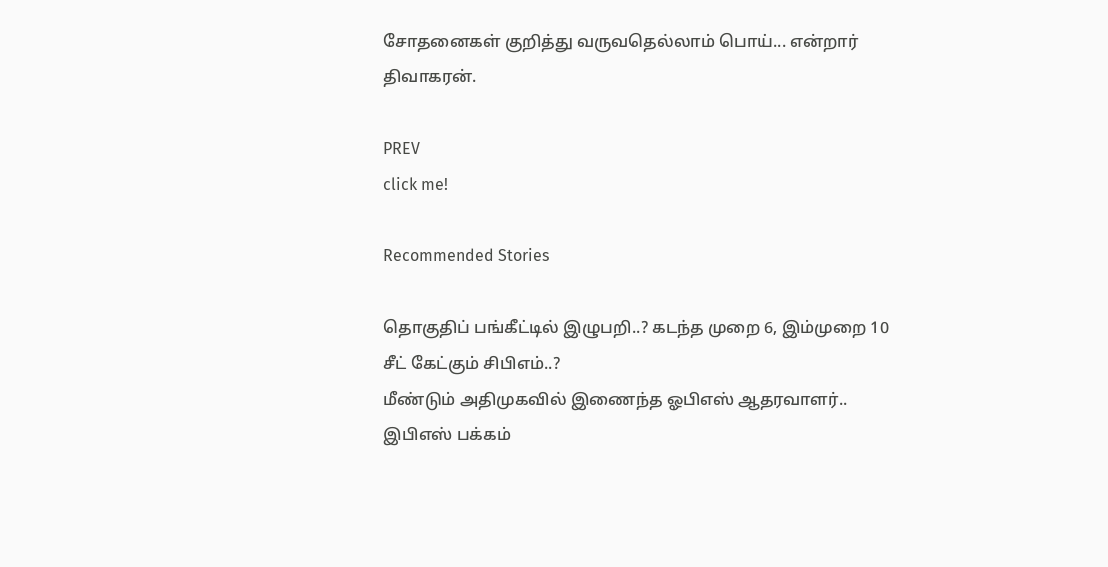சோதனைகள் குறித்து வருவதெல்லாம் பொய்... என்றார் திவாகரன்.

PREV
click me!

Recommended Stories

தொகுதிப் பங்கீட்டில் இழுபறி..? கடந்த முறை 6, இம்முறை 10 சீட் கேட்கும் சிபிஎம்..?
மீண்டும் அதிமுகவில் இணைந்த ஓபிஎஸ் ஆதரவாளர்.. இபிஎஸ் பக்கம்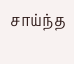சாய்ந்த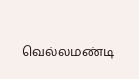வெல்லமண்டி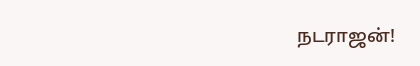நடராஜன்!